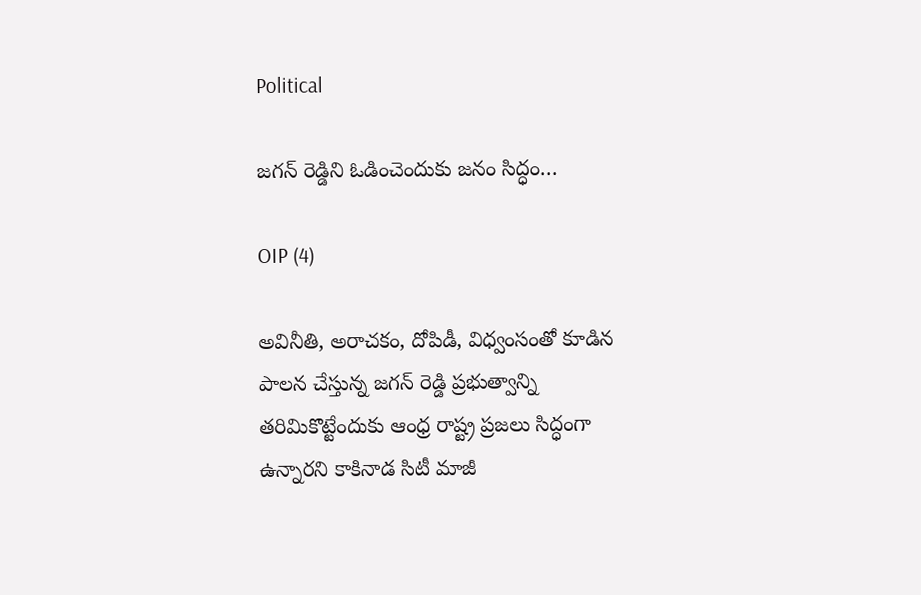Political

జగన్ రెడ్డిని ఓడించెందుకు జనం సిద్ధం…

OIP (4)

అవినీతి, అరాచకం, దోపిడీ, విధ్వంసంతో కూడిన పాలన చేస్తున్న జగన్ రెడ్డి ప్రభుత్వాన్ని తరిమికొట్టేందుకు ఆంధ్ర రాష్ట్ర ప్రజలు సిద్ధంగా ఉన్నారని కాకినాడ సిటీ మాజీ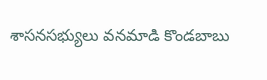శాసనసభ్యులు వనమాడి కొండబాబు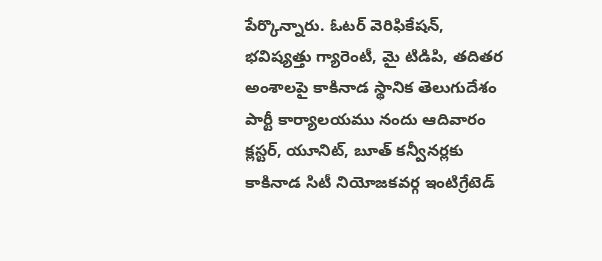పేర్కొన్నారు. ఓటర్ వెరిఫికేషన్, భవిష్యత్తు గ్యారెంటీ, మై టిడిపి, తదితర అంశాలపై కాకినాడ స్థానిక తెలుగుదేశం పార్టీ కార్యాలయము నందు ఆదివారం క్లస్టర్, యూనిట్, బూత్ కన్వీనర్లకు కాకినాడ సిటీ నియోజకవర్గ ఇంటిగ్రేటెడ్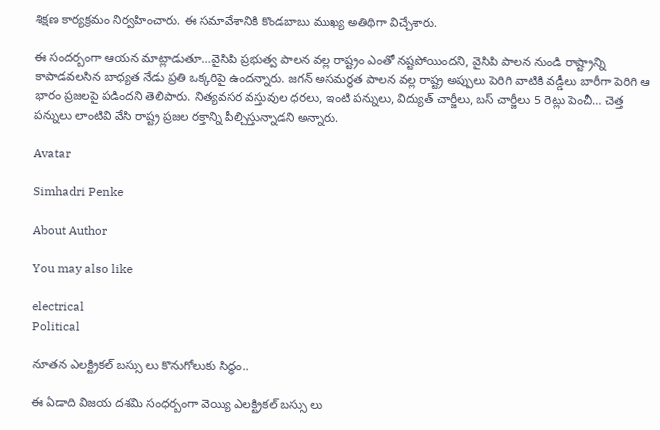శిక్షణ కార్యక్రమం నిర్వహించారు. ఈ సమావేశానికి కొండబాబు ముఖ్య అతిథిగా విచ్చేశారు.

ఈ సందర్బంగా ఆయన మాట్లాడుతూ…వైసిపి ప్రభుత్వ పాలన వల్ల రాష్ట్రం ఎంతో నష్టపోయిందని, వైసిపి పాలన నుండి రాష్ట్రాన్ని కాపాడవలసిన బాధ్యత నేడు ప్రతి ఒక్కరిపై ఉందన్నారు. జగన్ అసమర్థత పాలన వల్ల రాష్ట్ర అప్పులు పెరిగి వాటికి వడ్డీలు బారీగా పెరిగి ఆ భారం ప్రజలపై పడిందని తెలిపారు. నిత్యవసర వస్తువుల ధరలు, ఇంటి పన్నులు, విద్యుత్ చార్జీలు, బస్ చార్జీలు 5 రెట్లు పెంచీ… చెత్త పన్నులు లాంటివి వేసి రాష్ట్ర ప్రజల రక్తాన్ని పీల్చిస్తున్నాడని అన్నారు.

Avatar

Simhadri Penke

About Author

You may also like

electrical
Political

నూతన ఎలక్ట్రికల్ బస్సు లు కొనుగోలుకు సిద్ధం..

ఈ ఏడాది విజయ దశమి సంధర్బంగా వెయ్యి ఎలక్ట్రికల్ బస్సు లు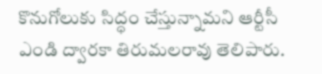కొనుగోలుకు సిద్ధం చేస్తున్నామని ఆర్టీసీ ఎండి ద్వారకా తిరుమలరావు తెలిపారు.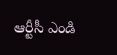ఆర్టీసీ ఎండి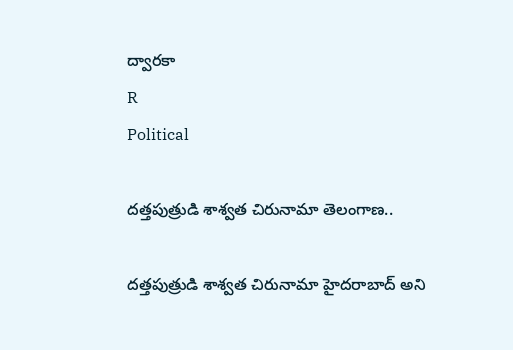ద్వారకా
R
Political

దత్తపుత్రుడి శాశ్వత చిరునామా తెలంగాణ..

దత్తపుత్రుడి శాశ్వత చిరునామా హైదరాబాద్ అని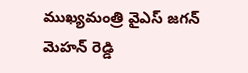ముఖ్యమంత్రి వైఎస్ జగన్ మెహన్ రెడ్డి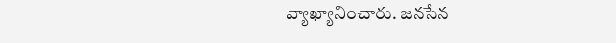వ్యాఖ్యానించారు. జనసేన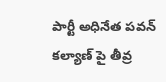పార్టీ అధినేత పవన్ కల్యాణ్ పై తీవ్ర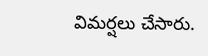విమర్షలు చేసారు.